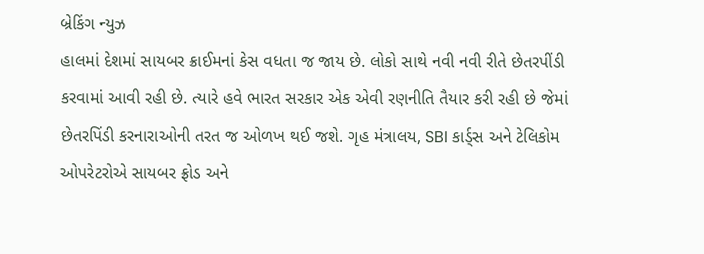બ્રેકિંગ ન્યુઝ
હાલમાં દેશમાં સાયબર ક્રાઈમનાં કેસ વધતા જ જાય છે. લોકો સાથે નવી નવી રીતે છેતરપીંડી કરવામાં આવી રહી છે. ત્યારે હવે ભારત સરકાર એક એવી રણનીતિ તૈયાર કરી રહી છે જેમાં છેતરપિંડી કરનારાઓની તરત જ ઓળખ થઈ જશે. ગૃહ મંત્રાલય, SBI કાર્ડ્સ અને ટેલિકોમ ઓપરેટરોએ સાયબર ફ્રોડ અને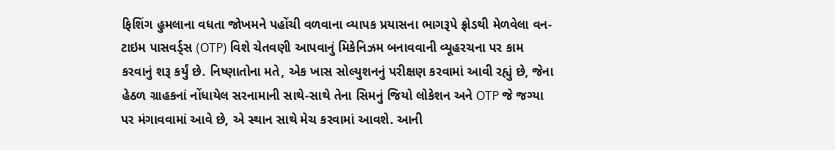ફિશિંગ હુમલાના વધતા જોખમને પહોંચી વળવાના વ્યાપક પ્રયાસના ભાગરૂપે ફ્રોડથી મેળવેલા વન-ટાઇમ પાસવર્ડ્સ (OTP) વિશે ચેતવણી આપવાનું મિકેનિઝમ બનાવવાની વ્યૂહરચના પર કામ કરવાનું શરૂ કર્યું છે. નિષ્ણાતોના મતે, એક ખાસ સોલ્યુશનનું પરીક્ષણ કરવામાં આવી રહ્યું છે, જેના હેઠળ ગ્રાહકનાં નોંધાયેલ સરનામાની સાથે-સાથે તેના સિમનું જિયો લોકેશન અને OTP જે જગ્યા પર મંગાવવામાં આવે છે, એ સ્થાન સાથે મેચ કરવામાં આવશે. આની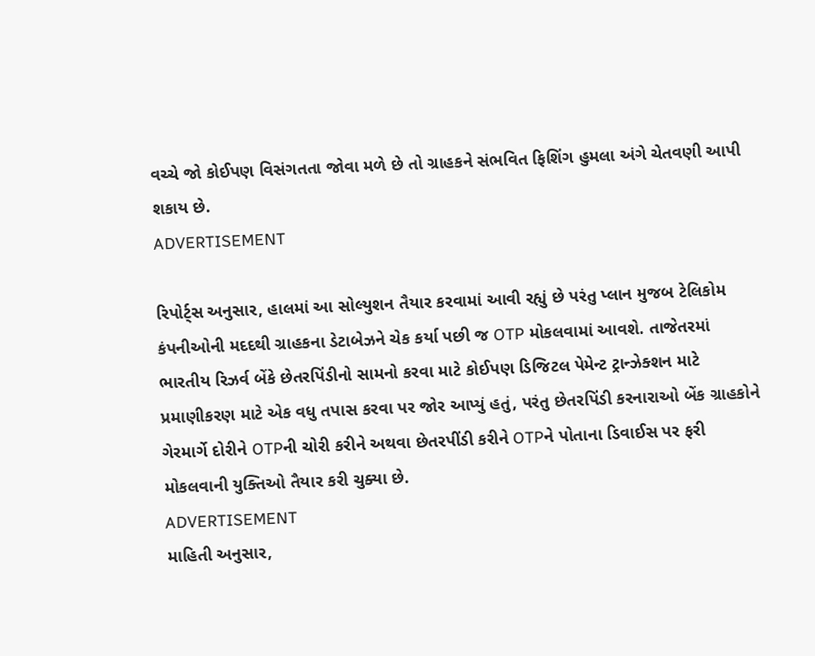વચ્ચે જો કોઈપણ વિસંગતતા જોવા મળે છે તો ગ્રાહકને સંભવિત ફિશિંગ હુમલા અંગે ચેતવણી આપી શકાય છે.
ADVERTISEMENT

રિપોર્ટ્સ અનુસાર, હાલમાં આ સોલ્યુશન તૈયાર કરવામાં આવી રહ્યું છે પરંતુ પ્લાન મુજબ ટેલિકોમ કંપનીઓની મદદથી ગ્રાહકના ડેટાબેઝને ચેક કર્યા પછી જ OTP મોકલવામાં આવશે. તાજેતરમાં ભારતીય રિઝર્વ બેંકે છેતરપિંડીનો સામનો કરવા માટે કોઈપણ ડિજિટલ પેમેન્ટ ટ્રાન્ઝેક્શન માટે પ્રમાણીકરણ માટે એક વધુ તપાસ કરવા પર જોર આપ્યું હતું, પરંતુ છેતરપિંડી કરનારાઓ બેંક ગ્રાહકોને ગેરમાર્ગે દોરીને OTPની ચોરી કરીને અથવા છેતરપીંડી કરીને OTPને પોતાના ડિવાઈસ પર ફરી મોકલવાની યુક્તિઓ તૈયાર કરી ચુક્યા છે.
ADVERTISEMENT
માહિતી અનુસાર,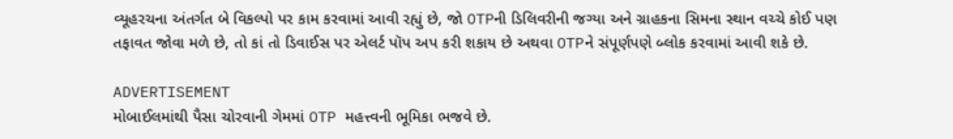વ્યૂહરચના અંતર્ગત બે વિકલ્પો પર કામ કરવામાં આવી રહ્યું છે, જો OTPની ડિલિવરીની જગ્યા અને ગ્રાહકના સિમના સ્થાન વચ્ચે કોઈ પણ તફાવત જોવા મળે છે, તો કાં તો ડિવાઈસ પર એલર્ટ પૉપ અપ કરી શકાય છે અથવા OTPને સંપૂર્ણપણે બ્લોક કરવામાં આવી શકે છે.

ADVERTISEMENT
મોબાઈલમાંથી પૈસા ચોરવાની ગેમમાં OTP મહત્ત્વની ભૂમિકા ભજવે છે.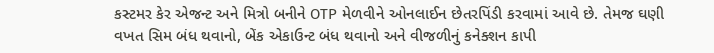કસ્ટમર કેર એજન્ટ અને મિત્રો બનીને OTP મેળવીને ઓનલાઈન છેતરપિંડી કરવામાં આવે છે. તેમજ ઘણી વખત સિમ બંધ થવાનો, બેંક એકાઉન્ટ બંધ થવાનો અને વીજળીનું કનેક્શન કાપી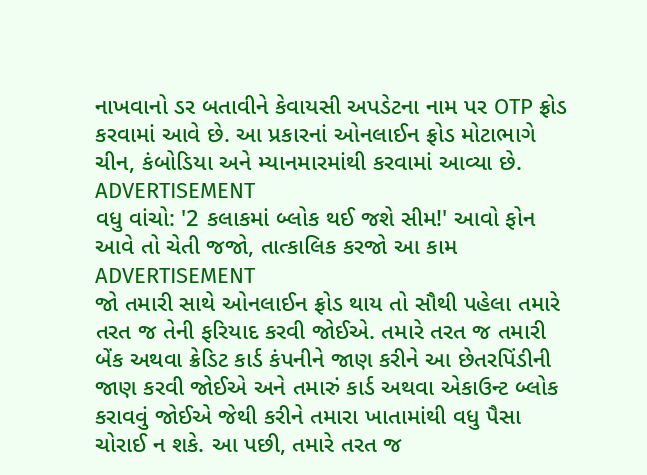નાખવાનો ડર બતાવીને કેવાયસી અપડેટના નામ પર OTP ફ્રોડ કરવામાં આવે છે. આ પ્રકારનાં ઓનલાઈન ફ્રોડ મોટાભાગે ચીન, કંબોડિયા અને મ્યાનમારમાંથી કરવામાં આવ્યા છે.
ADVERTISEMENT
વધુ વાંચો: '2 કલાકમાં બ્લોક થઈ જશે સીમ!' આવો ફોન આવે તો ચેતી જજો, તાત્કાલિક કરજો આ કામ
ADVERTISEMENT
જો તમારી સાથે ઓનલાઈન ફ્રોડ થાય તો સૌથી પહેલા તમારે તરત જ તેની ફરિયાદ કરવી જોઈએ. તમારે તરત જ તમારી બેંક અથવા ક્રેડિટ કાર્ડ કંપનીને જાણ કરીને આ છેતરપિંડીની જાણ કરવી જોઈએ અને તમારું કાર્ડ અથવા એકાઉન્ટ બ્લોક કરાવવું જોઈએ જેથી કરીને તમારા ખાતામાંથી વધુ પૈસા ચોરાઈ ન શકે. આ પછી, તમારે તરત જ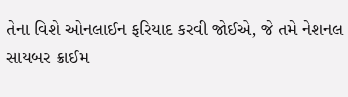તેના વિશે ઓનલાઈન ફરિયાદ કરવી જોઈએ, જે તમે નેશનલ સાયબર ક્રાઈમ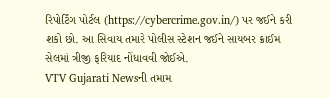રિપોર્ટિંગ પોર્ટલ (https://cybercrime.gov.in/) પર જઈને કરી શકો છો. આ સિવાય તમારે પોલીસ સ્ટેશન જઈને સાયબર ક્રાઈમ સેલમાં ત્રીજી ફરિયાદ નોંધાવવી જોઈએ.
VTV Gujarati Newsની તમામ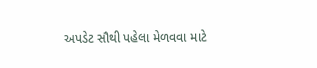અપડેટ સૌથી પહેલા મેળવવા માટે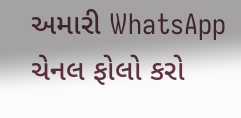અમારી WhatsApp ચેનલ ફોલો કરો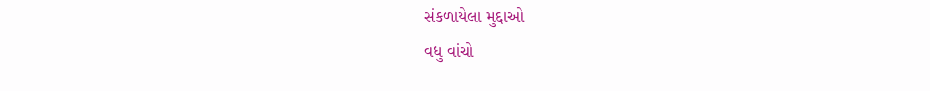સંકળાયેલા મુદ્દાઓ
વધુ વાંચો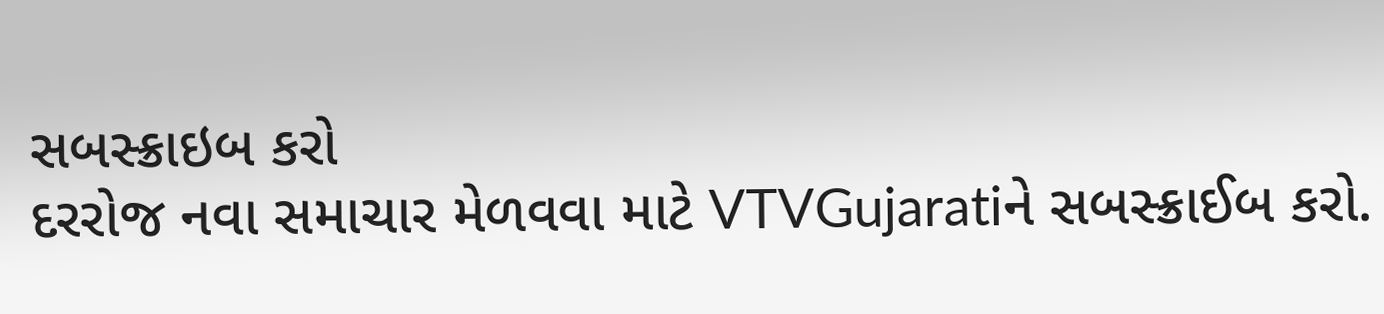સબસ્ક્રાઇબ કરો
દરરોજ નવા સમાચાર મેળવવા માટે VTVGujaratiને સબસ્ક્રાઈબ કરો.